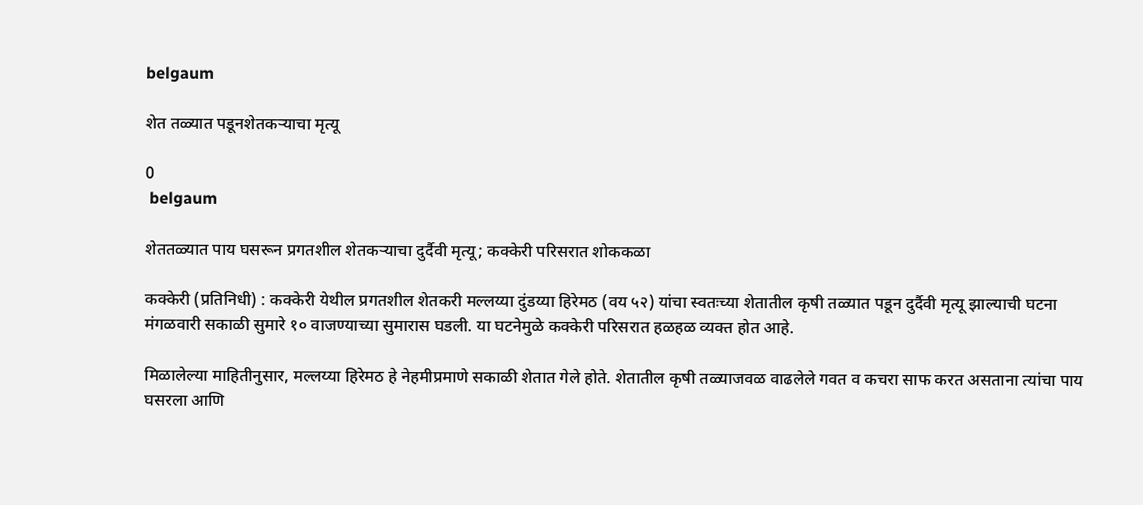belgaum

शेत तळ्यात पडूनशेतकऱ्याचा मृत्यू

0
 belgaum

शेततळ्यात पाय घसरून प्रगतशील शेतकऱ्याचा दुर्दैवी मृत्यू; कक्केरी परिसरात शोककळा

कक्केरी (प्रतिनिधी) : कक्केरी येथील प्रगतशील शेतकरी मल्लय्या दुंडय्या हिरेमठ (वय ५२) यांचा स्वतःच्या शेतातील कृषी तळ्यात पडून दुर्दैवी मृत्यू झाल्याची घटना मंगळवारी सकाळी सुमारे १० वाजण्याच्या सुमारास घडली. या घटनेमुळे कक्केरी परिसरात हळहळ व्यक्त होत आहे.

मिळालेल्या माहितीनुसार, मल्लय्या हिरेमठ हे नेहमीप्रमाणे सकाळी शेतात गेले होते. शेतातील कृषी तळ्याजवळ वाढलेले गवत व कचरा साफ करत असताना त्यांचा पाय घसरला आणि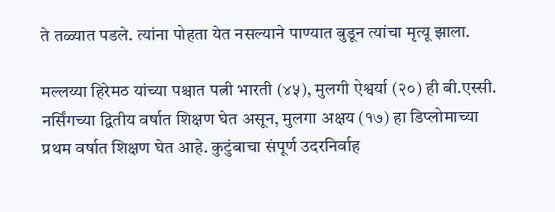ते तळ्यात पडले. त्यांना पोहता येत नसल्याने पाण्यात बुडून त्यांचा मृत्यू झाला.

मल्लय्या हिरेमठ यांच्या पश्चात पत्नी भारती (४५), मुलगी ऐश्वर्या (२०) ही बी.एस्सी. नर्सिंगच्या द्वितीय वर्षात शिक्षण घेत असून, मुलगा अक्षय (१७) हा डिप्लोमाच्या प्रथम वर्षात शिक्षण घेत आहे. कुटुंबाचा संपूर्ण उदरनिर्वाह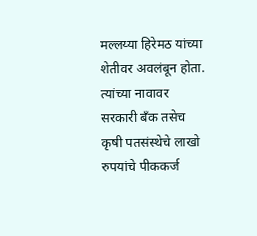मल्लय्या हिरेमठ यांच्या शेतीवर अवलंबून होता. त्यांच्या नावावर सरकारी बँक तसेच कृषी पतसंस्थेचे लाखो रुपयांचे पीककर्ज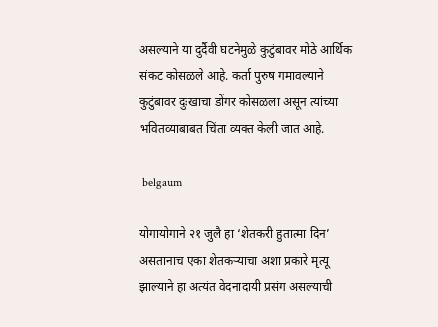असल्याने या दुर्दैवी घटनेमुळे कुटुंबावर मोठे आर्थिक संकट कोसळले आहे. कर्ता पुरुष गमावल्याने कुटुंबावर दुःखाचा डोंगर कोसळला असून त्यांच्या भवितव्याबाबत चिंता व्यक्त केली जात आहे.

 belgaum

योगायोगाने २१ जुलै हा ‘शेतकरी हुतात्मा दिन’ असतानाच एका शेतकऱ्याचा अशा प्रकारे मृत्यू झाल्याने हा अत्यंत वेदनादायी प्रसंग असल्याची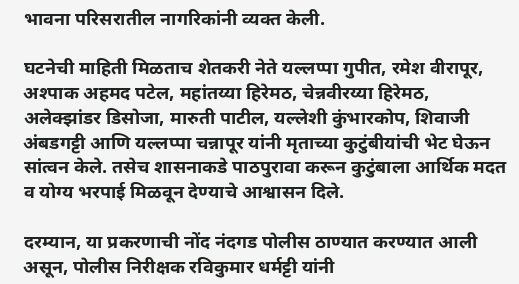भावना परिसरातील नागरिकांनी व्यक्त केली.

घटनेची माहिती मिळताच शेतकरी नेते यल्लप्पा गुपीत, रमेश वीरापूर, अश्पाक अहमद पटेल, महांतय्या हिरेमठ, चेन्नवीरय्या हिरेमठ, अलेक्झांडर डिसोजा, मारुती पाटील, यल्लेशी कुंभारकोप, शिवाजी अंबडगट्टी आणि यल्लप्पा चन्नापूर यांनी मृताच्या कुटुंबीयांची भेट घेऊन सांत्वन केले. तसेच शासनाकडे पाठपुरावा करून कुटुंबाला आर्थिक मदत व योग्य भरपाई मिळवून देण्याचे आश्वासन दिले.

दरम्यान, या प्रकरणाची नोंद नंदगड पोलीस ठाण्यात करण्यात आली असून, पोलीस निरीक्षक रविकुमार धर्मट्टी यांनी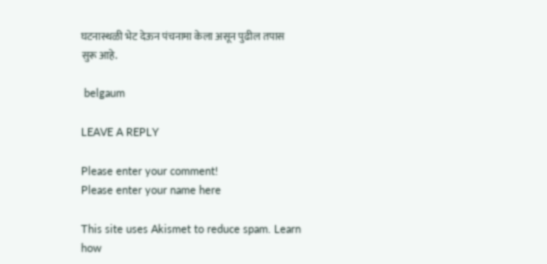घटनास्थळी भेट देऊन पंचनामा केला असून पुढील तपास सुरू आहे.

 belgaum

LEAVE A REPLY

Please enter your comment!
Please enter your name here

This site uses Akismet to reduce spam. Learn how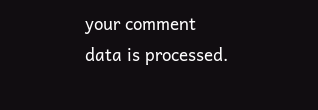your comment data is processed.